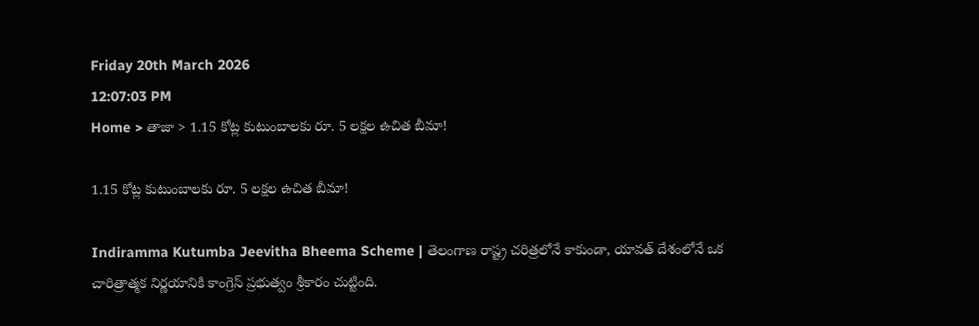Friday 20th March 2026
12:07:03 PM
Home > తాజా > 1.15 కోట్ల కుటుంబాలకు రూ. 5 లక్షల ఉచిత బీమా!

1.15 కోట్ల కుటుంబాలకు రూ. 5 లక్షల ఉచిత బీమా!

Indiramma Kutumba Jeevitha Bheema Scheme | తెలంగాణ రాష్ట్ర చరిత్రలోనే కాకుండా, యావత్ దేశంలోనే ఒక చారిత్రాత్మక నిర్ణయానికి కాంగ్రెస్ ప్రభుత్వం శ్రీకారం చుట్టింది.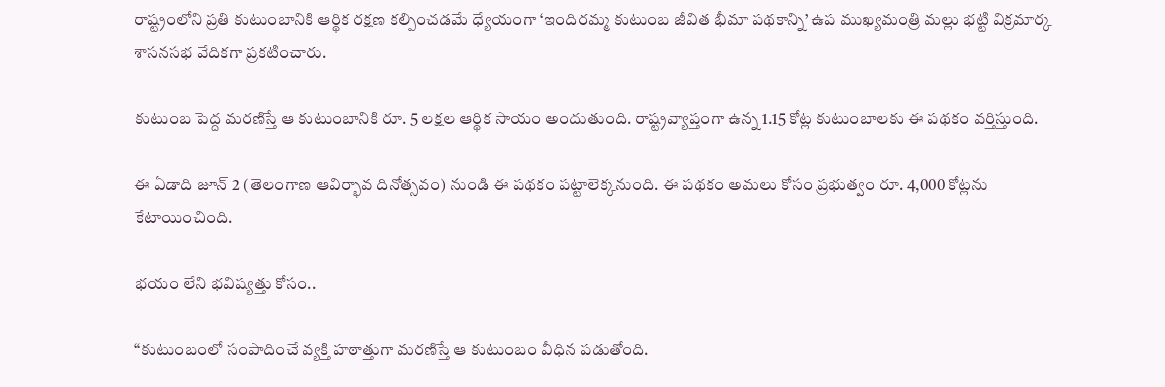రాష్ట్రంలోని ప్రతి కుటుంబానికి ఆర్థిక రక్షణ కల్పించడమే ధ్యేయంగా ‘ఇందిరమ్మ కుటుంబ జీవిత భీమా పథకాన్ని’ ఉప ముఖ్యమంత్రి మల్లు భట్టి విక్రమార్క శాసనసభ వేదికగా ప్రకటించారు.

కుటుంబ పెద్ద మరణిస్తే ఆ కుటుంబానికి రూ. 5 లక్షల ఆర్థిక సాయం అందుతుంది. రాష్ట్రవ్యాప్తంగా ఉన్న 1.15 కోట్ల కుటుంబాలకు ఈ పథకం వర్తిస్తుంది.

ఈ ఏడాది జూన్ 2 (తెలంగాణ ఆవిర్భావ దినోత్సవం) నుండి ఈ పథకం పట్టాలెక్కనుంది. ఈ పథకం అమలు కోసం ప్రభుత్వం రూ. 4,000 కోట్లను కేటాయించింది.

భయం లేని భవిష్యత్తు కోసం..

“కుటుంబంలో సంపాదించే వ్యక్తి హఠాత్తుగా మరణిస్తే ఆ కుటుంబం వీధిన పడుతోంది.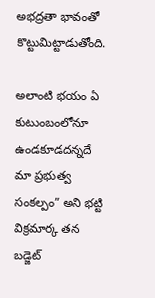అభద్రతా భావంతో కొట్టుమిట్టాడుతోంది.

అలాంటి భయం ఏ కుటుంబంలోనూ ఉండకూడదన్నదే మా ప్రభుత్వ సంకల్పం” అని భట్టి విక్రమార్క తన బడ్జెట్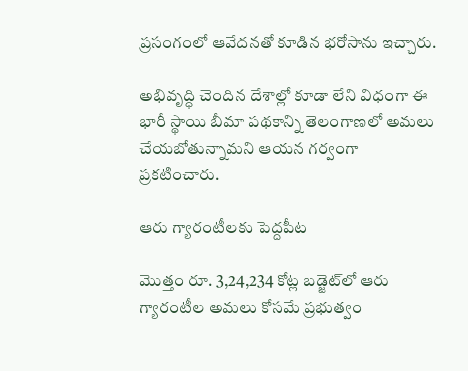ప్రసంగంలో ఆవేదనతో కూడిన భరోసాను ఇచ్చారు.

అభివృద్ధి చెందిన దేశాల్లో కూడా లేని విధంగా ఈ భారీ స్థాయి బీమా పథకాన్ని తెలంగాణలో అమలు చేయబోతున్నామని ఆయన గర్వంగా ప్రకటించారు.

ఆరు గ్యారంటీలకు పెద్దపీట

మొత్తం రూ. 3,24,234 కోట్ల బడ్జెట్‌లో ఆరు గ్యారంటీల అమలు కోసమే ప్రభుత్వం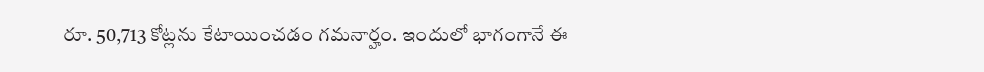రూ. 50,713 కోట్లను కేటాయించడం గమనార్హం. ఇందులో భాగంగానే ఈ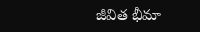జీవిత భీమా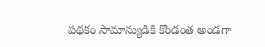పథకం సామాన్యుడికి కొండంత అండగా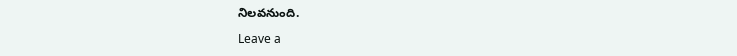నిలవనుంది.

Leave a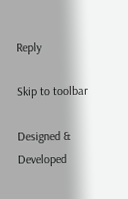Reply

Skip to toolbar

Designed & Developed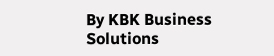By KBK Business Solutions